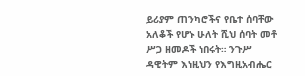ይሪያም ጠንካሮችና የቤተ ሰባቸው አለቆች የሆኑ ሁለት ሺህ ሰባት መቶ ሥጋ ዘመዶች ነበሩት። ንጉሥ ዳዊትም እነዚህን የእግዚአብሔር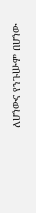ለሆነውና የንጉሡም በሆነው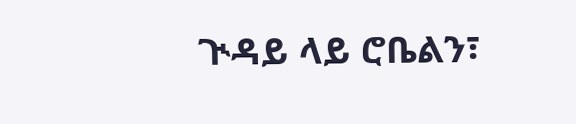ጒዳይ ላይ ሮቤልን፣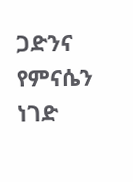ጋድንና የምናሴን ነገድ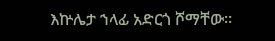እኵሌታ ኀላፊ አድርጎ ሾማቸው።